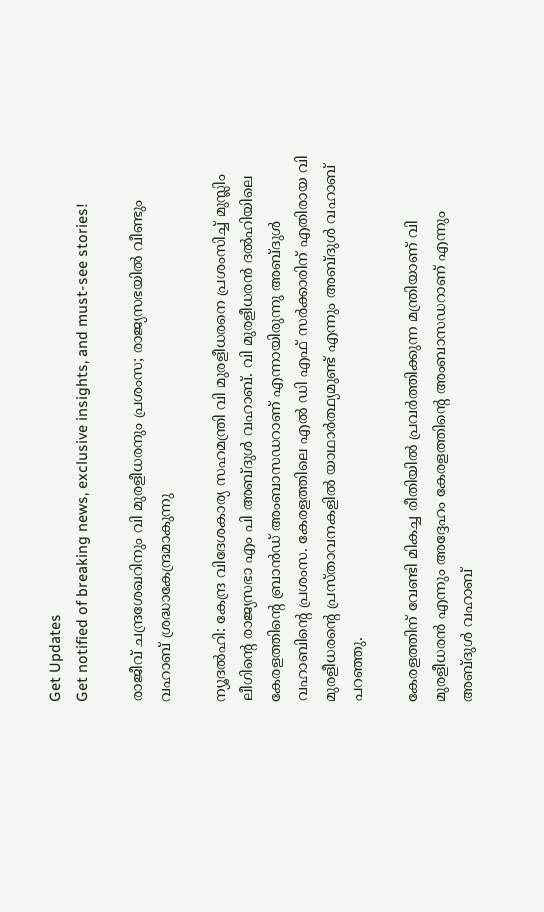Get Updates
Get notified of breaking news, exclusive insights, and must-see stories!

രാജീവ് ചന്ദ്രശേഖറിനും വി മുരളീധരനും പ്രശംസ; രാജ്യസഭയില്‍ വീണ്ടും വഹാബ് ശ്രദ്ധാകേന്ദ്രമാകുന്നു

ന്യൂദല്‍ഹി: കേന്ദ്ര വിദേശകാര്യ സഹമന്ത്രി വി മുരളീധരനെ പ്രശംസിച്ച് മുസ്ലിം ലീഗിന്റെ രാജ്യസഭാ എം പി അബ്ദുള്‍ വഹാബ്. വി മുരളീധരന്‍ ദല്‍ഹിയിലെ കേരളത്തിന്റെ ബ്രാന്‍ഡ് അംബാസഡറാണ് എന്നായിരുന്നു അബ്ദുള്‍ വഹാബിന്റെ പ്രശംസ. കേരളത്തിലെ എല്‍ ഡി എഫ് സര്‍ക്കാരിന് എതിരായ വി മുരളീധരന്റെ പ്രസ്താവനകളില്‍ യാഥാര്‍ത്ഥ്യമുണ്ട് എന്നും അബ്ദുള്‍ വഹാബ് പറഞ്ഞു.

കേരളത്തിന് വേണ്ടി മികച്ച രീതിയില്‍ പ്രവര്‍ത്തിക്കുന്ന മന്ത്രിയാണ് വി മുരളീധരന്‍ എന്നും അദ്ദേഹം കേരളത്തിന്റെ അംബാസഡറാണ് എന്നും അബ്ദുള്‍ വഹാബ്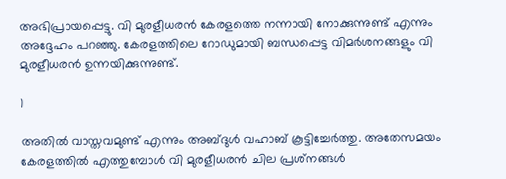അഭിപ്രായപ്പെട്ടു. വി മുരളീധരന്‍ കേരളത്തെ നന്നായി നോക്കുന്നുണ്ട് എന്നും അദ്ദേഹം പറഞ്ഞു. കേരളത്തിലെ റോഡുമായി ബന്ധപ്പെട്ട വിമര്‍ശനങ്ങളും വി മുരളീധരന്‍ ഉന്നയിക്കുന്നുണ്ട്.

1

അതില്‍ വാസ്തവമുണ്ട് എന്നും അബ്ദുള്‍ വഹാബ് കൂട്ടിച്ചേര്‍ത്തു. അതേസമയം കേരളത്തില്‍ എത്തുമ്പോള്‍ വി മുരളീധരന്‍ ചില പ്രശ്‌നങ്ങള്‍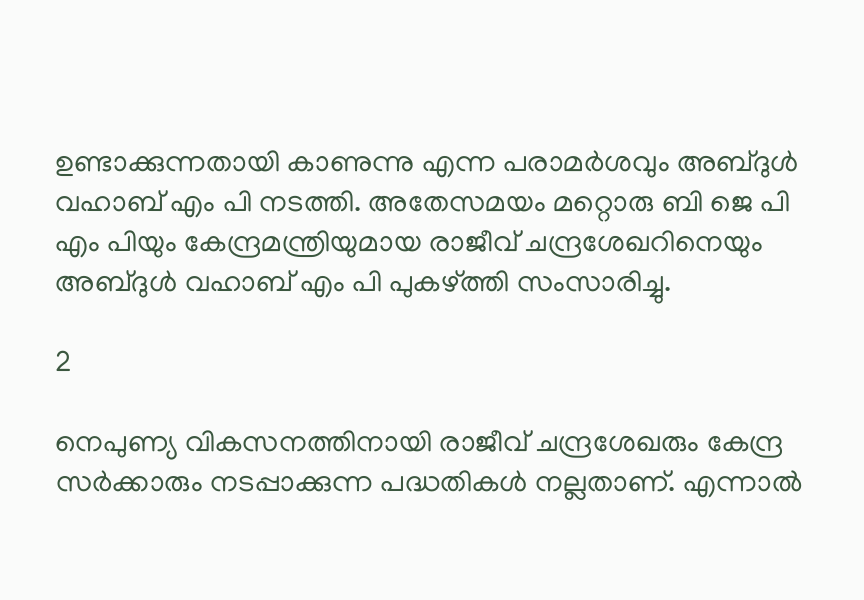ഉണ്ടാക്കുന്നതായി കാണുന്നു എന്ന പരാമര്‍ശവും അബ്ദുള്‍ വഹാബ് എം പി നടത്തി. അതേസമയം മറ്റൊരു ബി ജെ പി എം പിയും കേന്ദ്രമന്ത്രിയുമായ രാജീവ് ചന്ദ്രശേഖറിനെയും അബ്ദുള്‍ വഹാബ് എം പി പുകഴ്ത്തി സംസാരിച്ചു.

2

നെപുണ്യ വികസനത്തിനായി രാജീവ് ചന്ദ്രശേഖരും കേന്ദ്ര സര്‍ക്കാരും നടപ്പാക്കുന്ന പദ്ധതികള്‍ നല്ലതാണ്. എന്നാല്‍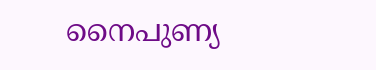നൈപുണ്യ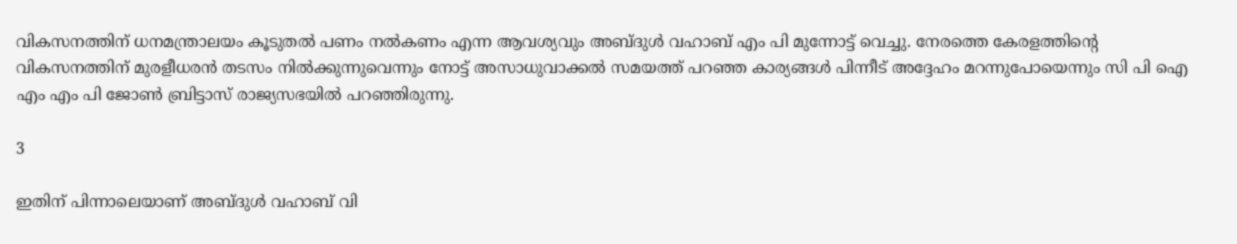വികസനത്തിന് ധനമന്ത്രാലയം കൂടുതല്‍ പണം നല്‍കണം എന്ന ആവശ്യവും അബ്ദുള്‍ വഹാബ് എം പി മുന്നോട്ട് വെച്ചു. നേരത്തെ കേരളത്തിന്റെ വികസനത്തിന് മുരളീധരന്‍ തടസം നില്‍ക്കുന്നുവെന്നും നോട്ട് അസാധുവാക്കല്‍ സമയത്ത് പറഞ്ഞ കാര്യങ്ങള്‍ പിന്നീട് അദ്ദേഹം മറന്നുപോയെന്നും സി പി ഐ എം എം പി ജോണ്‍ ബ്രിട്ടാസ് രാജ്യസഭയില്‍ പറഞ്ഞിരുന്നു.

3

ഇതിന് പിന്നാലെയാണ് അബ്ദുള്‍ വഹാബ് വി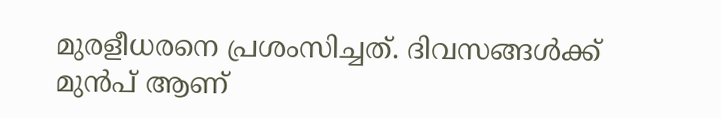മുരളീധരനെ പ്രശംസിച്ചത്. ദിവസങ്ങള്‍ക്ക് മുന്‍പ് ആണ്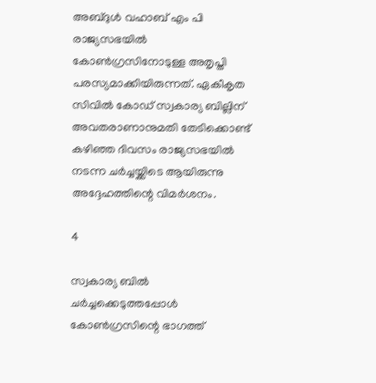അബ്ദുള്‍ വഹാബ് എം പി രാജ്യസഭയില്‍ കോണ്‍ഗ്രസിനോടുള്ള അതൃപ്തി പരസ്യമാക്കിയിരുന്നത്. ഏകീകൃത സിവില്‍ കോഡ് സ്വകാര്യ ബില്ലിന് അവതരാണാനുമതി തേടിക്കൊണ്ട് കഴിഞ്ഞ ദിവസം രാജ്യസഭയില്‍ നടന്ന ചര്‍ച്ചയ്ക്കിടെ ആയിരുന്നു അദ്ദേഹത്തിന്റെ വിമര്‍ശനം.

4

സ്വകാര്യ ബില്‍ ചര്‍ച്ചക്കെടുത്തപ്പോള്‍ കോണ്‍ഗ്രസിന്റെ ഭാഗത്ത്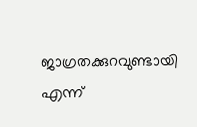ജാഗ്രതക്കുറവുണ്ടായി എന്ന്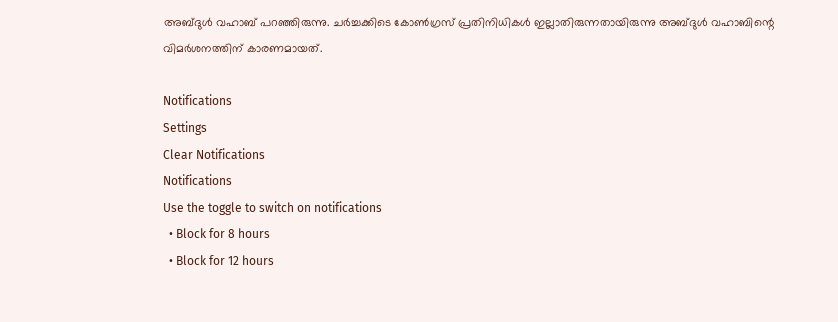അബ്ദുള്‍ വഹാബ് പറഞ്ഞിരുന്നു. ചര്‍ച്ചക്കിടെ കോണ്‍ഗ്രസ് പ്രതിനിധികള്‍ ഇല്ലാതിരുന്നതായിരുന്നു അബ്ദുള്‍ വഹാബിന്റെ വിമര്‍ശനത്തിന് കാരണമായത്.

Notifications
Settings
Clear Notifications
Notifications
Use the toggle to switch on notifications
  • Block for 8 hours
  • Block for 12 hours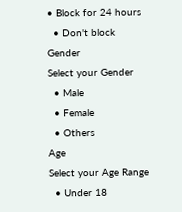• Block for 24 hours
  • Don't block
Gender
Select your Gender
  • Male
  • Female
  • Others
Age
Select your Age Range
  • Under 18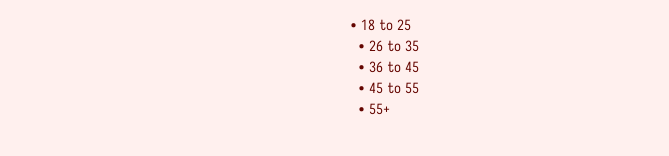• 18 to 25
  • 26 to 35
  • 36 to 45
  • 45 to 55
  • 55+